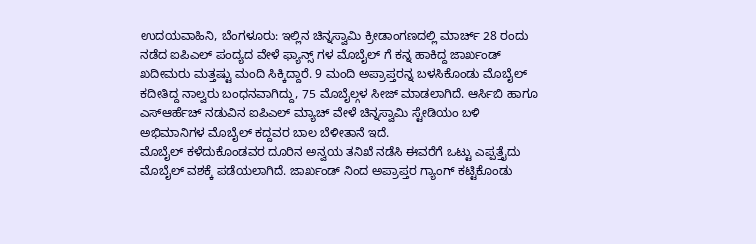ಉದಯವಾಹಿನಿ, ಬೆಂಗಳೂರು: ಇಲ್ಲಿನ ಚಿನ್ನಸ್ವಾಮಿ ಕ್ರೀಡಾಂಗಣದಲ್ಲಿ ಮಾರ್ಚ್ 28 ರಂದು ನಡೆದ ಐಪಿಎಲ್ ಪಂದ್ಯದ ವೇಳೆ ಫ್ಯಾನ್ಸ್ ಗಳ ಮೊಬೈಲ್ ಗೆ ಕನ್ನ ಹಾಕಿದ್ದ ಜಾರ್ಖಂಡ್ ಖದೀಮರು ಮತ್ತಷ್ಟು ಮಂದಿ ಸಿಕ್ಕಿದ್ದಾರೆ. 9 ಮಂದಿ ಅಪ್ರಾಪ್ತರನ್ನ ಬಳಸಿಕೊಂಡು ಮೊಬೈಲ್ ಕದೀತಿದ್ದ ನಾಲ್ವರು ಬಂಧನವಾಗಿದ್ದು, 75 ಮೊಬೈಲ್ಗಳ ಸೀಜ್ ಮಾಡಲಾಗಿದೆ. ಆರ್ಸಿಬಿ ಹಾಗೂ ಎಸ್ಆರ್ಹೆಚ್ ನಡುವಿನ ಐಪಿಎಲ್ ಮ್ಯಾಚ್ ವೇಳೆ ಚಿನ್ನಸ್ವಾಮಿ ಸ್ಟೇಡಿಯಂ ಬಳಿ ಅಭಿಮಾನಿಗಳ ಮೊಬೈಲ್ ಕದ್ದವರ ಬಾಲ ಬೆಳೀತಾನೆ ಇದೆ.
ಮೊಬೈಲ್ ಕಳೆದುಕೊಂಡವರ ದೂರಿನ ಅನ್ವಯ ತನಿಖೆ ನಡೆಸಿ ಈವರೆಗೆ ಒಟ್ಟು ಎಪ್ಪತ್ತೈದು ಮೊಬೈಲ್ ವಶಕ್ಕೆ ಪಡೆಯಲಾಗಿದೆ. ಜಾರ್ಖಂಡ್ ನಿಂದ ಅಪ್ರಾಪ್ತರ ಗ್ಯಾಂಗ್ ಕಟ್ಟಿಕೊಂಡು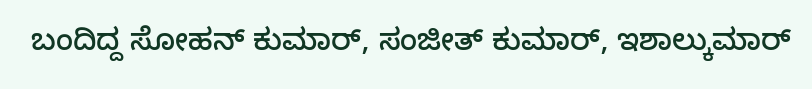ಬಂದಿದ್ದ ಸೋಹನ್ ಕುಮಾರ್, ಸಂಜೀತ್ ಕುಮಾರ್, ಇಶಾಲ್ಕುಮಾರ್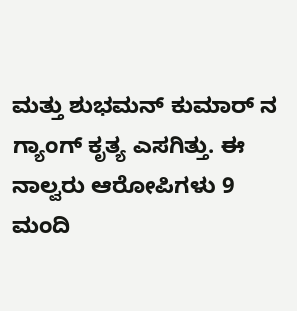ಮತ್ತು ಶುಭಮನ್ ಕುಮಾರ್ ನ ಗ್ಯಾಂಗ್ ಕೃತ್ಯ ಎಸಗಿತ್ತು. ಈ ನಾಲ್ವರು ಆರೋಪಿಗಳು 9 ಮಂದಿ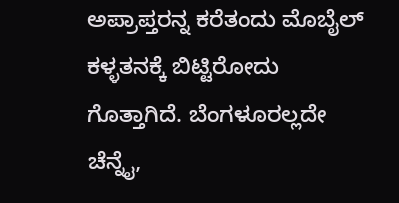ಅಪ್ರಾಪ್ತರನ್ನ ಕರೆತಂದು ಮೊಬೈಲ್ ಕಳ್ಳತನಕ್ಕೆ ಬಿಟ್ಟಿರೋದು ಗೊತ್ತಾಗಿದೆ. ಬೆಂಗಳೂರಲ್ಲದೇ ಚೆನ್ನೈ,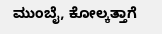ಮುಂಬೈ, ಕೋಲ್ಕತ್ತಾಗೆ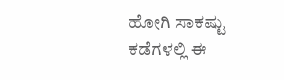ಹೋಗಿ ಸಾಕಷ್ಟು ಕಡೆಗಳಲ್ಲಿ ಈ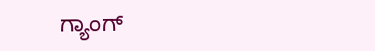ಗ್ಯಾಂಗ್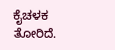ಕೈಚಳಕ ತೋರಿದೆ.